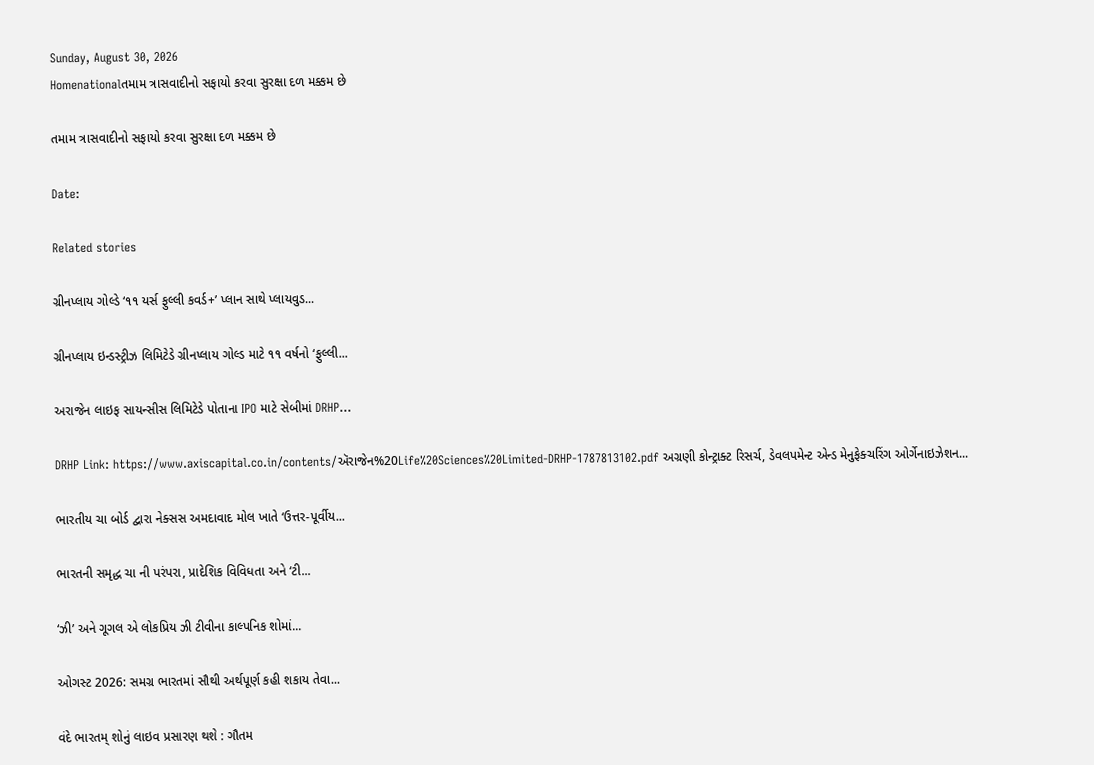Sunday, August 30, 2026
Homenationalતમામ ત્રાસવાદીનો સફાયો કરવા સુરક્ષા દળ મક્કમ છે

તમામ ત્રાસવાદીનો સફાયો કરવા સુરક્ષા દળ મક્કમ છે

Date:

Related stories

ગ્રીનપ્લાય ગોલ્ડે ‘૧૧ યર્સ ફુલ્લી કવર્ડ+’ પ્લાન સાથે પ્લાયવુડ...

ગ્રીનપ્લાય ઇન્ડસ્ટ્રીઝ લિમિટેડે ગ્રીનપ્લાય ગોલ્ડ માટે ૧૧ વર્ષનો ‘ફુલ્લી...

અરાજેન લાઇફ સાયન્સીસ લિમિટેડે પોતાના IPO માટે સેબીમાં DRHP...

DRHP Link: https://www.axiscapital.co.in/contents/ઍરાજેન%20Life%20Sciences%20Limited-DRHP-1787813102.pdf અગ્રણી કોન્ટ્રાક્ટ રિસર્ચ, ડેવલપમેન્ટ એન્ડ મેનુફેક્ચરિંગ ઓર્ગેનાઇઝેશન...

ભારતીય ચા બોર્ડ દ્વારા નેક્સસ અમદાવાદ મોલ ખાતે ‘ઉત્તર-પૂર્વીય...

ભારતની સમૃદ્ધ ચા ની પરંપરા, પ્રાદેશિક વિવિધતા અને ‘ટી...

‘ઝી’ અને ગૂગલ એ લોકપ્રિય ઝી ટીવીના કાલ્પનિક શોમાં...

ઓગસ્ટ 2026: સમગ્ર ભારતમાં સૌથી અર્થપૂર્ણ કહી શકાય તેવા...

વંદે ભારતમ્ શોનું લાઇવ પ્રસારણ થશે : ગૌતમ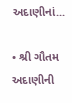અદાણીનાં...

• શ્રી ગૌતમ અદાણીની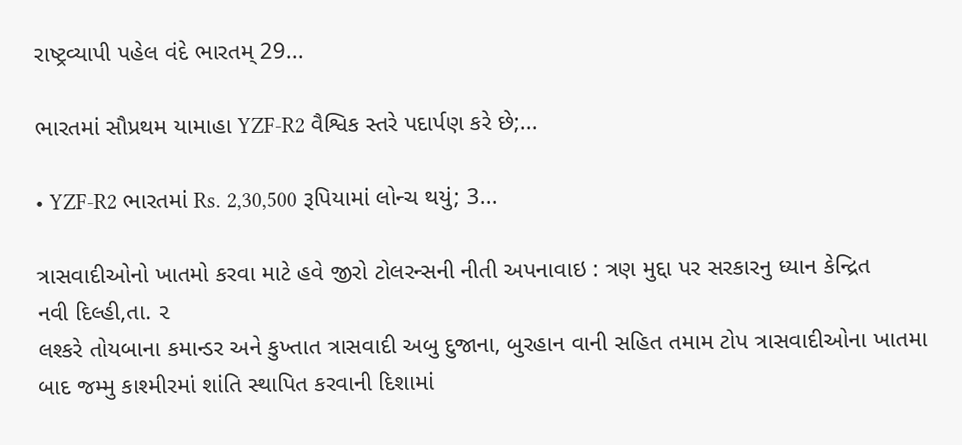રાષ્ટ્રવ્યાપી પહેલ વંદે ભારતમ્ 29...

ભારતમાં સૌપ્રથમ યામાહા YZF-R2 વૈશ્વિક સ્તરે પદાર્પણ કરે છે;...

• YZF-R2 ભારતમાં Rs. 2,30,500 રૂપિયામાં લોન્ચ થયું; 3...

ત્રાસવાદીઓનો ખાતમો કરવા માટે હવે જીરો ટોલરન્સની નીતી અપનાવાઇ : ત્રણ મુદ્દા પર સરકારનુ ધ્યાન કેન્દ્રિત
નવી દિલ્હી,તા. ૨
લશ્કરે તોયબાના કમાન્ડર અને કુખ્તાત ત્રાસવાદી અબુ દુજાના, બુરહાન વાની સહિત તમામ ટોપ ત્રાસવાદીઓના ખાતમા બાદ જમ્મુ કાશ્મીરમાં શાંતિ સ્થાપિત કરવાની દિશામાં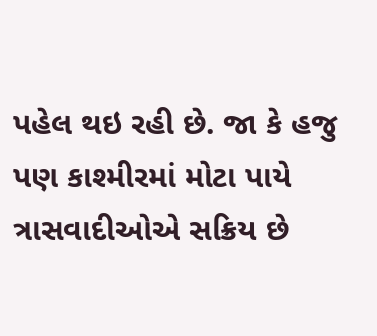પહેલ થઇ રહી છે. જા કે હજુ પણ કાશ્મીરમાં મોટા પાયે ત્રાસવાદીઓએ સક્રિય છે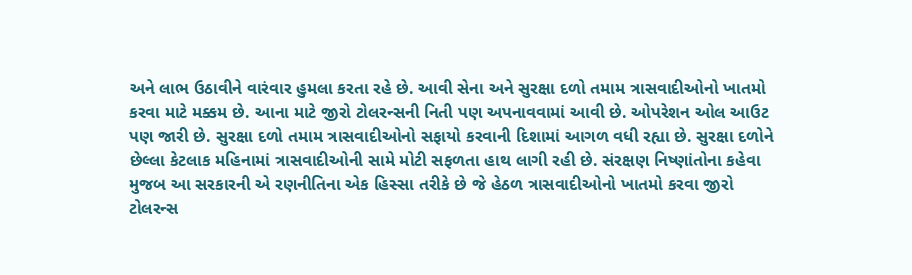અને લાભ ઉઠાવીને વારંવાર હુમલા કરતા રહે છે. આવી સેના અને સુરક્ષા દળો તમામ ત્રાસવાદીઓનો ખાતમો કરવા માટે મક્કમ છે. આના માટે જીરો ટોલરન્સની નિતી પણ અપનાવવામાં આવી છે. ઓપરેશન ઓલ આઉટ પણ જારી છે. સુરક્ષા દળો તમામ ત્રાસવાદીઓનો સફાયો કરવાની દિશામાં આગળ વધી રહ્યા છે. સુરક્ષા દળોને છેલ્લા કેટલાક મહિનામાં ત્રાસવાદીઓની સામે મોટી સફળતા હાથ લાગી રહી છે. સંરક્ષણ નિષ્ણાંતોના કહેવા મુજબ આ સરકારની એ રણનીતિના એક હિસ્સા તરીકે છે જે હેઠળ ત્રાસવાદીઓનો ખાતમો કરવા જીરો ટોલરન્સ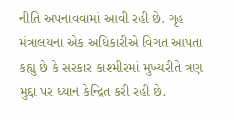નીતિ અપનાવવામાં આવી રહી છે. ગૃહ મંત્રાલયના એક અધિકારીએ વિગત આપતા કહ્યુ છે કે સરકાર કાશ્મીરમાં મુખ્યરીતે ત્રણ મુદ્દા પર ધ્યાન કેન્દ્રિત કરી રહી છે.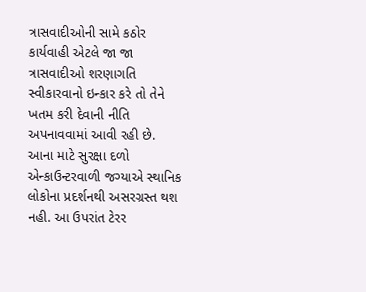ત્રાસવાદીઓની સામે કઠોર કાર્યવાહી એટલે જા જા ત્રાસવાદીઓ શરણાગતિ સ્વીકારવાનો ઇન્કાર કરે તો તેને ખતમ કરી દેવાની નીતિ અપનાવવામાં આવી રહી છે. આના માટે સુરક્ષા દળો એન્કાઉન્ટરવાળી જગ્યાએ સ્થાનિક લોકોના પ્રદર્શનથી અસરગ્રસ્ત થશ નહી. આ ઉપરાંત ટેરર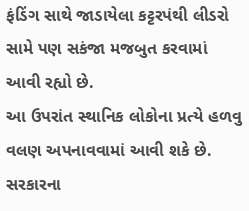ફંડિંગ સાથે જાડાયેલા કટ્ટરપંથી લીડરો સામે પણ સકંજા મજબુત કરવામાં આવી રહ્યો છે.
આ ઉપરાંત સ્થાનિક લોકોના પ્રત્યે હળવુ વલણ અપનાવવામાં આવી શકે છે. સરકારના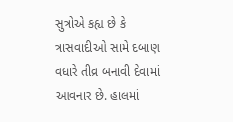સુત્રોએ કહ્ય છે કે ત્રાસવાદીઓ સામે દબાણ વધારે તીવ્ર બનાવી દેવામાં આવનાર છે. હાલમાં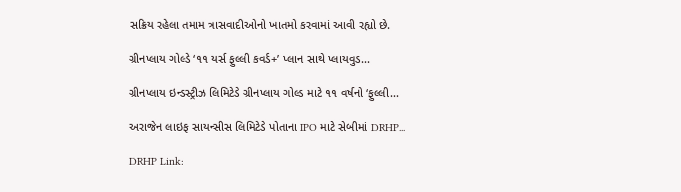સક્રિય રહેલા તમામ ત્રાસવાદીઓનો ખાતમો કરવામાં આવી રહ્યો છે.

ગ્રીનપ્લાય ગોલ્ડે ‘૧૧ યર્સ ફુલ્લી કવર્ડ+’ પ્લાન સાથે પ્લાયવુડ...

ગ્રીનપ્લાય ઇન્ડસ્ટ્રીઝ લિમિટેડે ગ્રીનપ્લાય ગોલ્ડ માટે ૧૧ વર્ષનો ‘ફુલ્લી...

અરાજેન લાઇફ સાયન્સીસ લિમિટેડે પોતાના IPO માટે સેબીમાં DRHP...

DRHP Link: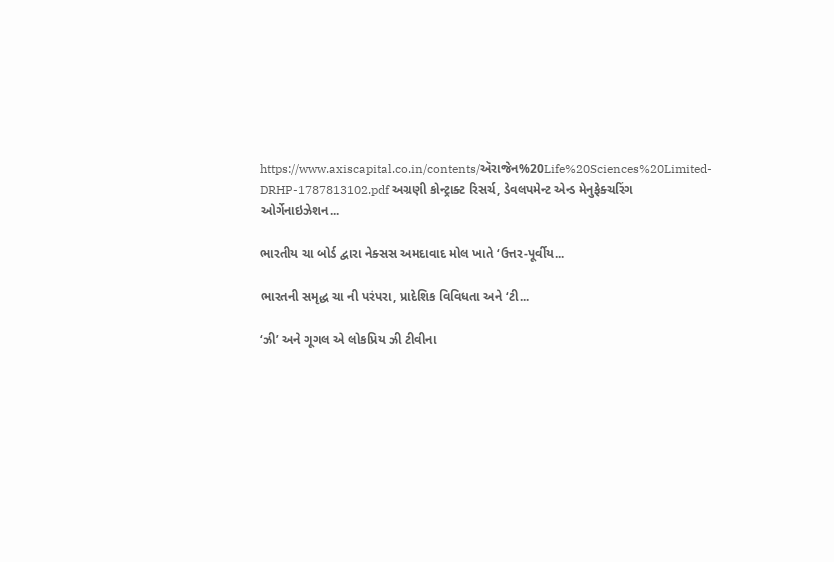https://www.axiscapital.co.in/contents/ઍરાજેન%20Life%20Sciences%20Limited-DRHP-1787813102.pdf અગ્રણી કોન્ટ્રાક્ટ રિસર્ચ, ડેવલપમેન્ટ એન્ડ મેનુફેક્ચરિંગ ઓર્ગેનાઇઝેશન...

ભારતીય ચા બોર્ડ દ્વારા નેક્સસ અમદાવાદ મોલ ખાતે ‘ઉત્તર-પૂર્વીય...

ભારતની સમૃદ્ધ ચા ની પરંપરા, પ્રાદેશિક વિવિધતા અને ‘ટી...

‘ઝી’ અને ગૂગલ એ લોકપ્રિય ઝી ટીવીના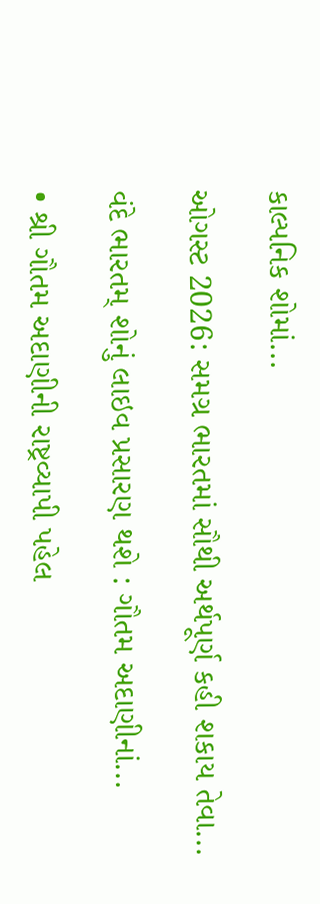કાલ્પનિક શોમાં...

ઓગસ્ટ 2026: સમગ્ર ભારતમાં સૌથી અર્થપૂર્ણ કહી શકાય તેવા...

વંદે ભારતમ્ શોનું લાઇવ પ્રસારણ થશે : ગૌતમ અદાણીનાં...

• શ્રી ગૌતમ અદાણીની રાષ્ટ્રવ્યાપી પહેલ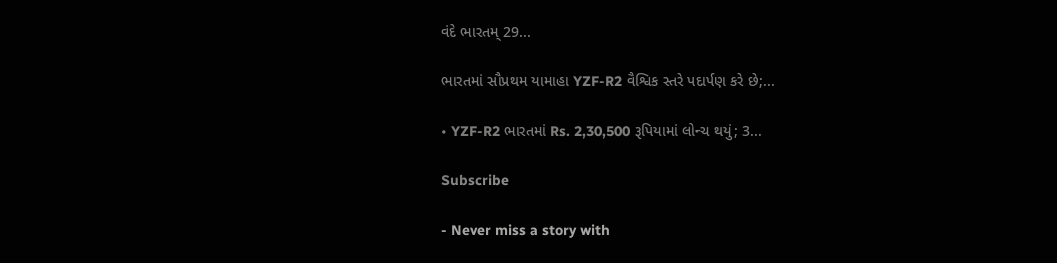વંદે ભારતમ્ 29...

ભારતમાં સૌપ્રથમ યામાહા YZF-R2 વૈશ્વિક સ્તરે પદાર્પણ કરે છે;...

• YZF-R2 ભારતમાં Rs. 2,30,500 રૂપિયામાં લોન્ચ થયું; 3...

Subscribe

- Never miss a story with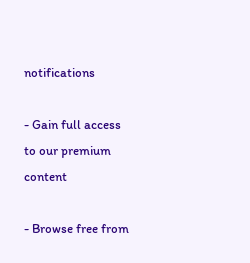notifications

- Gain full access to our premium content

- Browse free from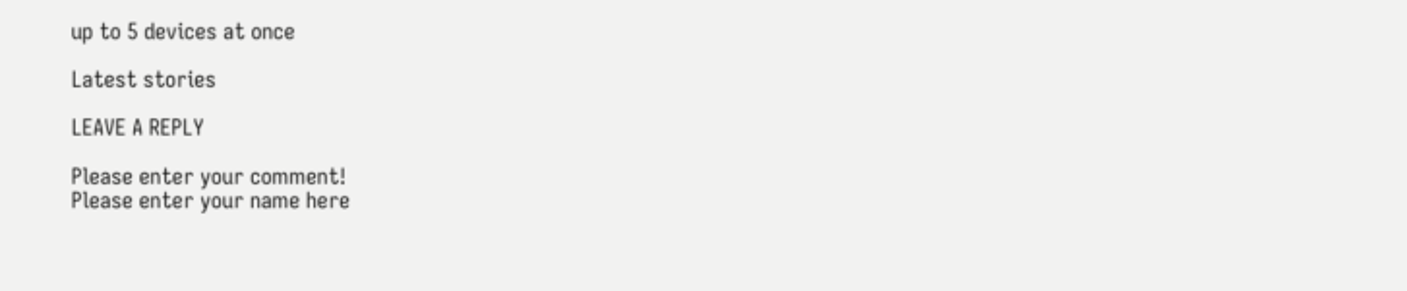up to 5 devices at once

Latest stories

LEAVE A REPLY

Please enter your comment!
Please enter your name here